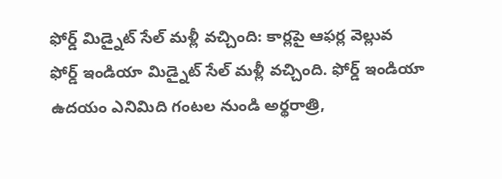ఫోర్డ్ మిడ్నైట్ సేల్ మళ్లీ వచ్చింది: కార్లపై ఆఫర్ల వెల్లువ
ఫోర్డ్ ఇండియా మిడ్నైట్ సేల్ మళ్లీ వచ్చింది. ఫోర్డ్ ఇండియా ఉదయం ఎనిమిది గంటల నుండి అర్థరాత్రి,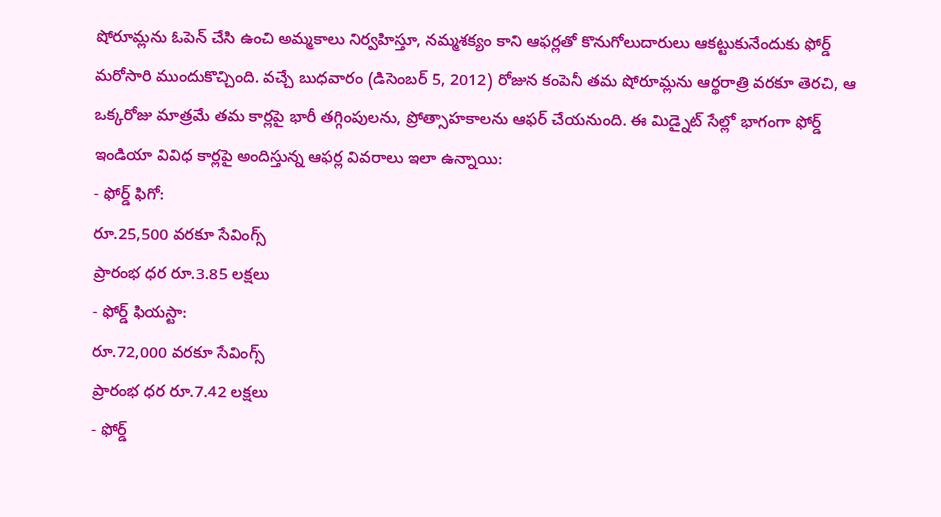షోరూమ్లను ఓపెన్ చేసి ఉంచి అమ్మకాలు నిర్వహిస్తూ, నమ్మశక్యం కాని ఆఫర్లతో కొనుగోలుదారులు ఆకట్టుకునేందుకు ఫోర్డ్ మరోసారి ముందుకొచ్చింది. వచ్చే బుధవారం (డిసెంబర్ 5, 2012) రోజున కంపెనీ తమ షోరూమ్లను ఆర్థరాత్రి వరకూ తెరచి, ఆ ఒక్కరోజు మాత్రమే తమ కార్లపై భారీ తగ్గింపులను, ప్రోత్సాహకాలను ఆఫర్ చేయనుంది. ఈ మిడ్నైట్ సేల్లో భాగంగా ఫోర్డ్ ఇండియా వివిధ కార్లపై అందిస్తున్న ఆఫర్ల వివరాలు ఇలా ఉన్నాయి:
- ఫోర్డ్ ఫిగో:
రూ.25,500 వరకూ సేవింగ్స్
ప్రారంభ ధర రూ.3.85 లక్షలు
- ఫోర్డ్ ఫియస్టా:
రూ.72,000 వరకూ సేవింగ్స్
ప్రారంభ ధర రూ.7.42 లక్షలు
- ఫోర్డ్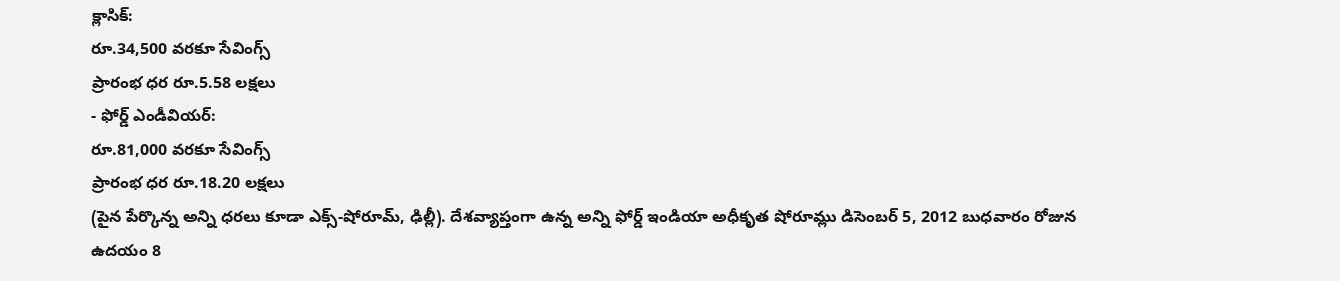క్లాసిక్:
రూ.34,500 వరకూ సేవింగ్స్
ప్రారంభ ధర రూ.5.58 లక్షలు
- ఫోర్డ్ ఎండీవియర్:
రూ.81,000 వరకూ సేవింగ్స్
ప్రారంభ ధర రూ.18.20 లక్షలు
(పైన పేర్కొన్న అన్ని ధరలు కూడా ఎక్స్-షోరూమ్, ఢిల్లీ). దేశవ్యాప్తంగా ఉన్న అన్ని ఫోర్డ్ ఇండియా అధీకృత షోరూమ్లు డిసెంబర్ 5, 2012 బుధవారం రోజున ఉదయం 8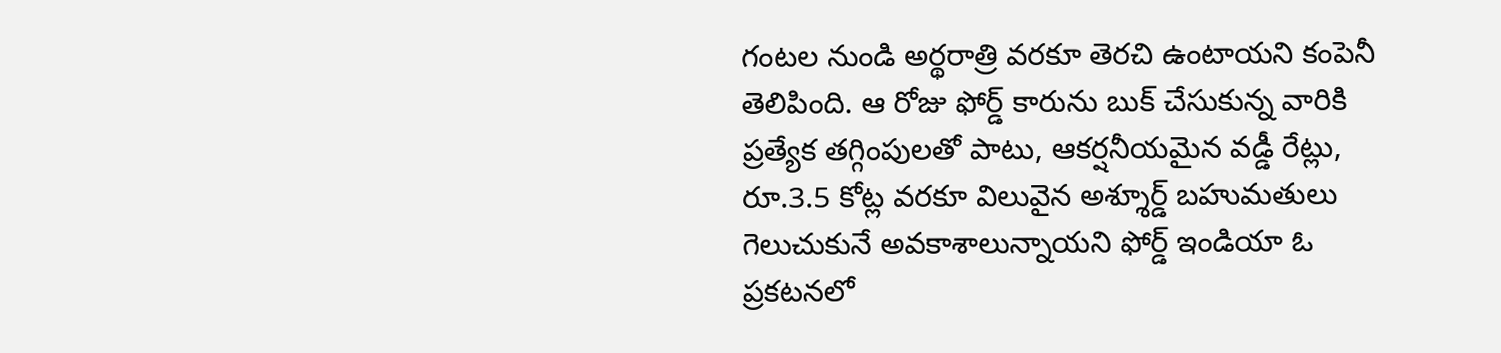గంటల నుండి అర్థరాత్రి వరకూ తెరచి ఉంటాయని కంపెనీ తెలిపింది. ఆ రోజు ఫోర్డ్ కారును బుక్ చేసుకున్న వారికి ప్రత్యేక తగ్గింపులతో పాటు, ఆకర్షనీయమైన వడ్డీ రేట్లు, రూ.3.5 కోట్ల వరకూ విలువైన అశ్శూర్డ్ బహుమతులు గెలుచుకునే అవకాశాలున్నాయని ఫోర్డ్ ఇండియా ఓ ప్రకటనలో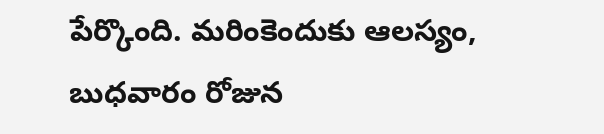పేర్కొంది. మరింకెందుకు ఆలస్యం, బుధవారం రోజున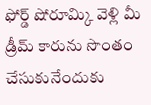ఫోర్డ్ షోరూమ్కి వెళ్లి మీ డ్రీమ్ కారును సొంతం చేసుకునేందుకు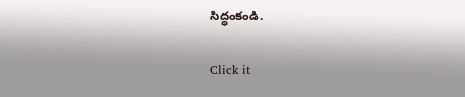సిద్ధంకండి.


Click it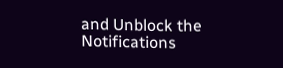and Unblock the Notifications